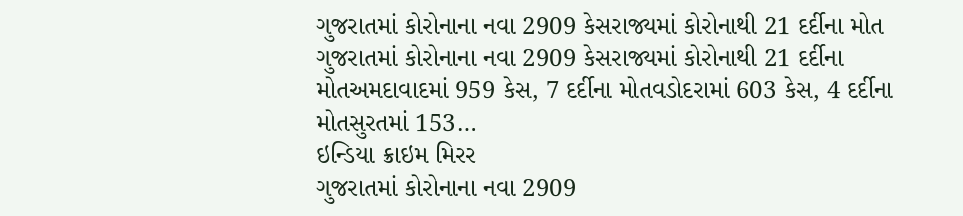ગુજરાતમાં કોરોનાના નવા 2909 કેસરાજ્યમાં કોરોનાથી 21 દર્દીના મોત
ગુજરાતમાં કોરોનાના નવા 2909 કેસરાજ્યમાં કોરોનાથી 21 દર્દીના મોતઅમદાવાદમાં 959 કેસ, 7 દર્દીના મોતવડોદરામાં 603 કેસ, 4 દર્દીના મોતસુરતમાં 153…
ઇન્ડિયા ક્રાઇમ મિરર
ગુજરાતમાં કોરોનાના નવા 2909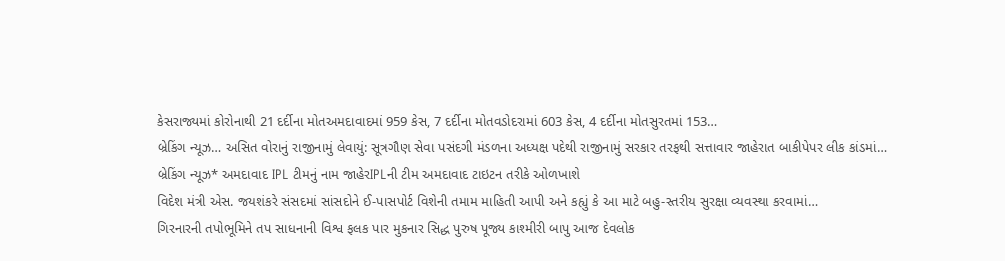કેસરાજ્યમાં કોરોનાથી 21 દર્દીના મોતઅમદાવાદમાં 959 કેસ, 7 દર્દીના મોતવડોદરામાં 603 કેસ, 4 દર્દીના મોતસુરતમાં 153…
બ્રેકિંગ ન્યૂઝ… અસિત વોરાનું રાજીનામું લેવાયું: સૂત્રગૌણ સેવા પસંદગી મંડળના અધ્યક્ષ પદેથી રાજીનામું સરકાર તરફથી સત્તાવાર જાહેરાત બાકીપેપર લીક કાંડમાં…
બ્રેકિંગ ન્યૂઝ* અમદાવાદ IPL ટીમનું નામ જાહેરIPLની ટીમ અમદાવાદ ટાઇટન તરીકે ઓળખાશે
વિદેશ મંત્રી એસ. જયશંકરે સંસદમાં સાંસદોને ઈ-પાસપોર્ટ વિશેની તમામ માહિતી આપી અને કહ્યું કે આ માટે બહુ-સ્તરીય સુરક્ષા વ્યવસ્થા કરવામાં…
ગિરનારની તપોભૂમિને તપ સાધનાની વિશ્વ ફલક પાર મુકનાર સિદ્ધ પુરુષ પૂજ્ય કાશ્મીરી બાપુ આજ દેવલોક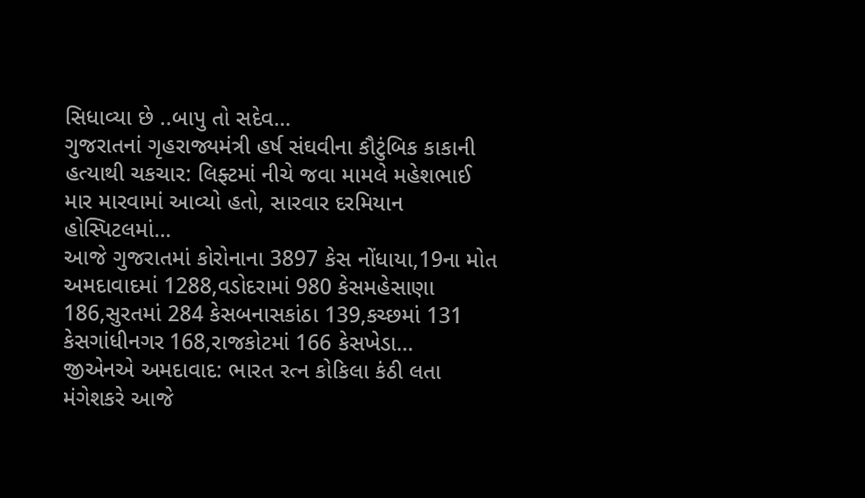સિધાવ્યા છે ..બાપુ તો સદેવ…
ગુજરાતનાં ગૃહરાજ્યમંત્રી હર્ષ સંઘવીના કૌટુંબિક કાકાની હત્યાથી ચકચાર: લિફ્ટમાં નીચે જવા મામલે મહેશભાઈ માર મારવામાં આવ્યો હતો, સારવાર દરમિયાન હોસ્પિટલમાં…
આજે ગુજરાતમાં કોરોનાના 3897 કેસ નોંધાયા,19ના મોત અમદાવાદમાં 1288,વડોદરામાં 980 કેસમહેસાણા 186,સુરતમાં 284 કેસબનાસકાંઠા 139,કચ્છમાં 131 કેસગાંધીનગર 168,રાજકોટમાં 166 કેસખેડા…
જીએનએ અમદાવાદ: ભારત રત્ન કોકિલા કંઠી લતા મંગેશકરે આજે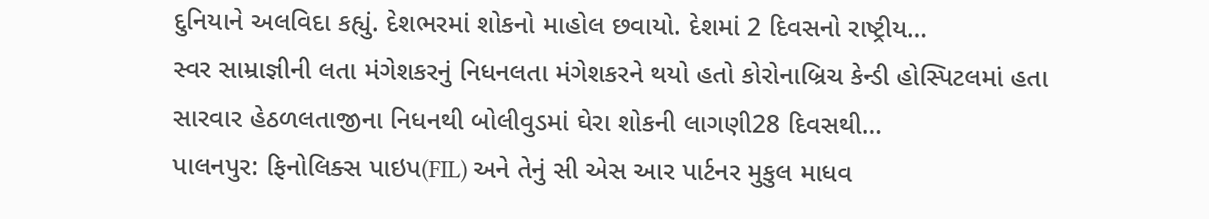દુનિયાને અલવિદા કહ્યું. દેશભરમાં શોકનો માહોલ છવાયો. દેશમાં 2 દિવસનો રાષ્ટ્રીય…
સ્વર સામ્રાજ્ઞીની લતા મંગેશકરનું નિધનલતા મંગેશકરને થયો હતો કોરોનાબ્રિચ કેન્ડી હોસ્પિટલમાં હતા સારવાર હેઠળલતાજીના નિધનથી બોલીવુડમાં ઘેરા શોકની લાગણી28 દિવસથી…
પાલનપુર: ફિનોલિક્સ પાઇપ(FIL) અને તેનું સી એસ આર પાર્ટનર મુકુલ માધવ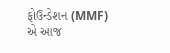ફોઉન્ડેશન (MMF) એ આજ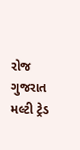રોજ ગુજરાત મલ્ટી ટ્રેડ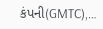કંપની(GMTC),…